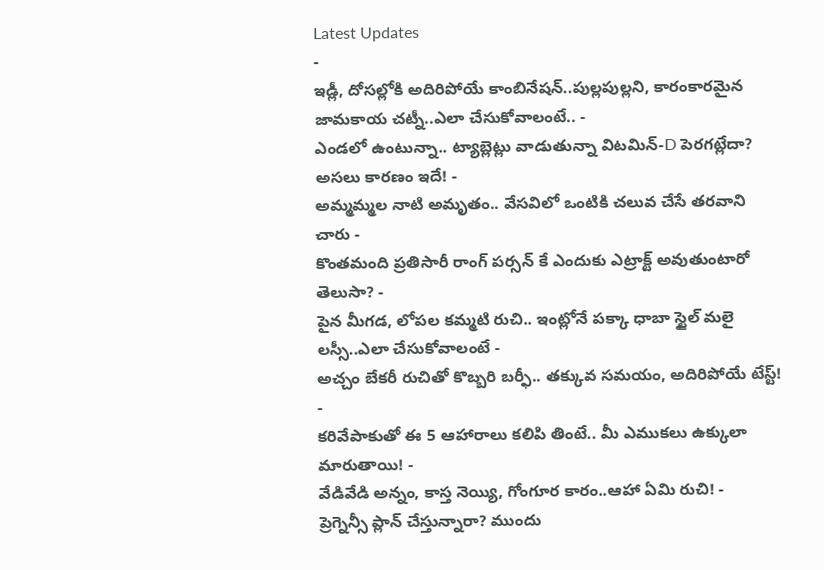Latest Updates
-
ఇడ్లీ, దోసల్లోకి అదిరిపోయే కాంబినేషన్..పుల్లపుల్లని, కారంకారమైన జామకాయ చట్నీ..ఎలా చేసుకోవాలంటే.. -
ఎండలో ఉంటున్నా.. ట్యాబ్లెట్లు వాడుతున్నా విటమిన్-D పెరగట్లేదా? అసలు కారణం ఇదే! -
అమ్మమ్మల నాటి అమృతం.. వేసవిలో ఒంటికి చలువ చేసే తరవాని చారు -
కొంతమంది ప్రతిసారీ రాంగ్ పర్సన్ కే ఎందుకు ఎట్రాక్ట్ అవుతుంటారో తెలుసా? -
పైన మీగడ, లోపల కమ్మటి రుచి.. ఇంట్లోనే పక్కా ధాబా స్టైల్ మలై లస్సీ..ఎలా చేసుకోవాలంటే -
అచ్చం బేకరీ రుచితో కొబ్బరి బర్ఫీ.. తక్కువ సమయం, అదిరిపోయే టేస్ట్! -
కరివేపాకుతో ఈ 5 ఆహారాలు కలిపి తింటే.. మీ ఎముకలు ఉక్కులా మారుతాయి! -
వేడివేడి అన్నం, కాస్త నెయ్యి, గోంగూర కారం..ఆహా ఏమి రుచి! -
ప్రెగ్నెన్సీ ప్లాన్ చేస్తున్నారా? ముందు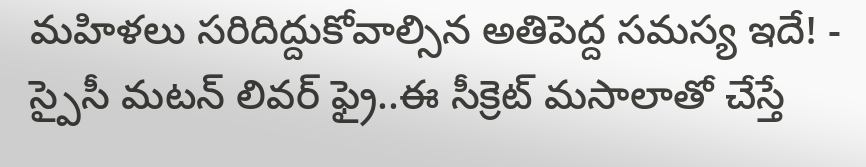మహిళలు సరిదిద్దుకోవాల్సిన అతిపెద్ద సమస్య ఇదే! -
స్పైసీ మటన్ లివర్ ఫ్రై..ఈ సీక్రెట్ మసాలాతో చేస్తే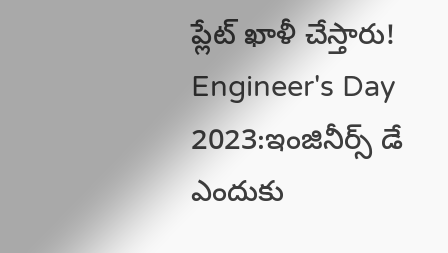ప్లేట్ ఖాళీ చేస్తారు!
Engineer's Day 2023:ఇంజినీర్స్ డే ఎందుకు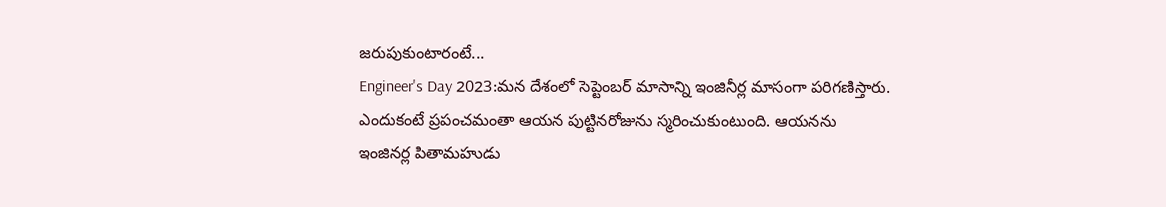జరుపుకుంటారంటే...
Engineer's Day 2023:మన దేశంలో సెప్టెంబర్ మాసాన్ని ఇంజినీర్ల మాసంగా పరిగణిస్తారు. ఎందుకంటే ప్రపంచమంతా ఆయన పుట్టినరోజును స్మరించుకుంటుంది. ఆయనను ఇంజినర్ల పితామహుడు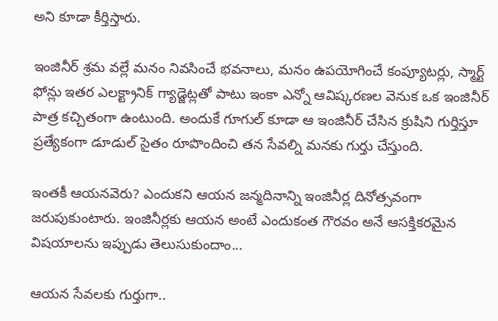అని కూడా కీర్తిస్తారు.

ఇంజినీర్ శ్రమ వల్లే మనం నివసించే భవనాలు, మనం ఉపయోగించే కంప్యూటర్లు, స్మార్ట్ ఫోన్లు ఇతర ఎలక్ట్రానిక్ గ్యాడ్జెట్లతో పాటు ఇంకా ఎన్నో ఆవిష్కరణల వెనుక ఒక ఇంజినీర్ పాత్ర కచ్చితంగా ఉంటుంది. అందుకే గూగుల్ కూడా ఆ ఇంజినీర్ చేసిన క్రుషిని గుర్తిస్తూ ప్రత్యేకంగా డూడుల్ సైతం రూపొందించి తన సేవల్ని మనకు గుర్తు చేస్తుంది.

ఇంతకీ ఆయనవెరు? ఎందుకని ఆయన జన్మదినాన్ని ఇంజినీర్ల దినోత్సవంగా జరుపుకుంటారు. ఇంజినీర్లకు ఆయన అంటే ఎందుకంత గౌరవం అనే ఆసక్తికరమైన విషయాలను ఇప్పుడు తెలుసుకుందాం...

ఆయన సేవలకు గుర్తుగా..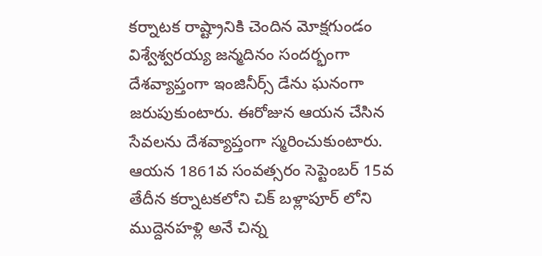కర్నాటక రాష్ట్రానికి చెందిన మోక్షగుండం విశ్వేశ్వరయ్య జన్మదినం సందర్భంగా దేశవ్యాప్తంగా ఇంజినీర్స్ డేను ఘనంగా జరుపుకుంటారు. ఈరోజున ఆయన చేసిన సేవలను దేశవ్యాప్తంగా స్మరించుకుంటారు. ఆయన 1861వ సంవత్సరం సెప్టెంబర్ 15వ తేదీన కర్నాటకలోని చిక్ బళ్లాపూర్ లోని ముద్దెనహళ్లి అనే చిన్న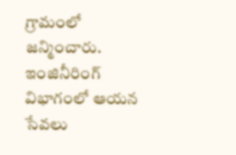గ్రామంలో జన్మించారు. ఇంజినీరింగ్ విభాగంలో ఆయన సేవలు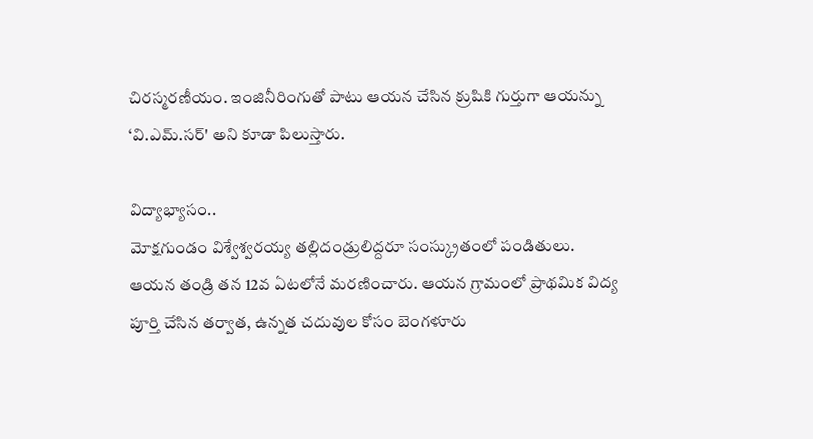చిరస్మరణీయం. ఇంజినీరింగుతో పాటు ఆయన చేసిన క్రుషికి గుర్తుగా ఆయన్ను ‘వి.ఎమ్.సర్' అని కూడా పిలుస్తారు.

విద్యాభ్యాసం..
మోక్షగుండం విశ్వేశ్వరయ్య తల్లిదండ్రులిద్దరూ సంస్క్రుతంలో పండితులు. ఆయన తండ్రి తన 12వ ఏటలోనే మరణించారు. ఆయన గ్రామంలో ప్రాథమిక విద్య పూర్తి చేసిన తర్వాత, ఉన్నత చదువుల కోసం బెంగళూరు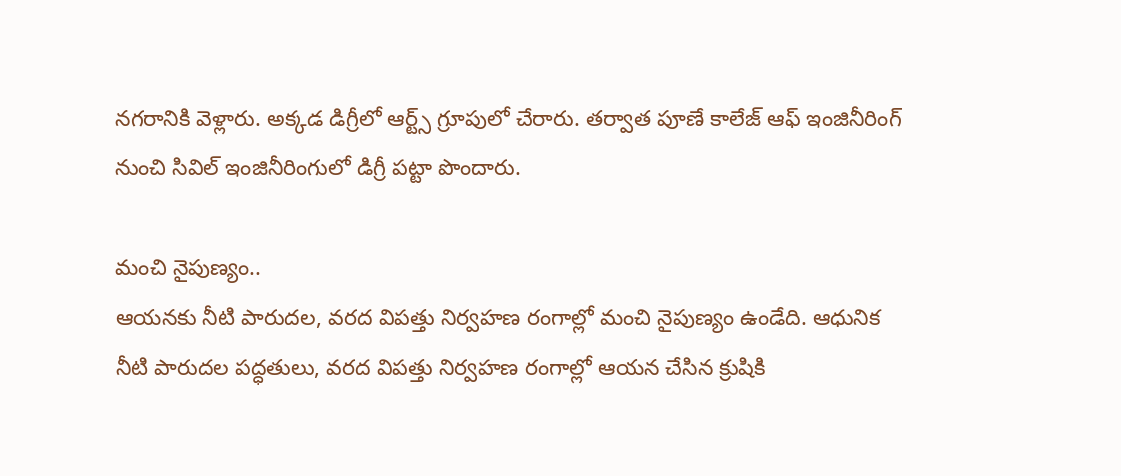నగరానికి వెళ్లారు. అక్కడ డిగ్రీలో ఆర్ట్స్ గ్రూపులో చేరారు. తర్వాత పూణే కాలేజ్ ఆఫ్ ఇంజినీరింగ్ నుంచి సివిల్ ఇంజినీరింగులో డిగ్రీ పట్టా పొందారు.

మంచి నైపుణ్యం..
ఆయనకు నీటి పారుదల, వరద విపత్తు నిర్వహణ రంగాల్లో మంచి నైపుణ్యం ఉండేది. ఆధునిక నీటి పారుదల పద్ధతులు, వరద విపత్తు నిర్వహణ రంగాల్లో ఆయన చేసిన క్రుషికి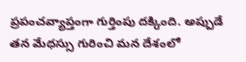ప్రపంచవ్యాప్తంగా గుర్తింపు దక్కింది. అప్పుడే తన మేధస్సు గురించి మన దేశంలో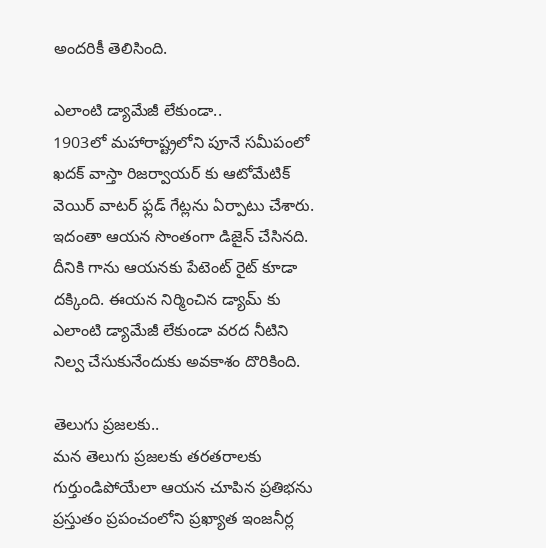అందరికీ తెలిసింది.

ఎలాంటి డ్యామేజీ లేకుండా..
1903లో మహారాష్ట్రలోని పూనే సమీపంలో ఖదక్ వాస్తా రిజర్వాయర్ కు ఆటోమేటిక్ వెయిర్ వాటర్ ఫ్లడ్ గేట్లను ఏర్పాటు చేశారు. ఇదంతా ఆయన సొంతంగా డిజైన్ చేసినది. దీనికి గాను ఆయనకు పేటెంట్ రైట్ కూడా దక్కింది. ఈయన నిర్మించిన డ్యామ్ కు ఎలాంటి డ్యామేజీ లేకుండా వరద నీటిని నిల్వ చేసుకునేందుకు అవకాశం దొరికింది.

తెలుగు ప్రజలకు..
మన తెలుగు ప్రజలకు తరతరాలకు గుర్తుండిపోయేలా ఆయన చూపిన ప్రతిభను ప్రస్తుతం ప్రపంచంలోని ప్రఖ్యాత ఇంజనీర్ల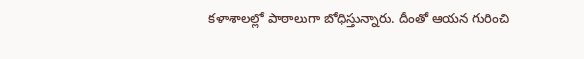కళాశాలల్లో పాఠాలుగా బోధిస్తున్నారు. దీంతో ఆయన గురించి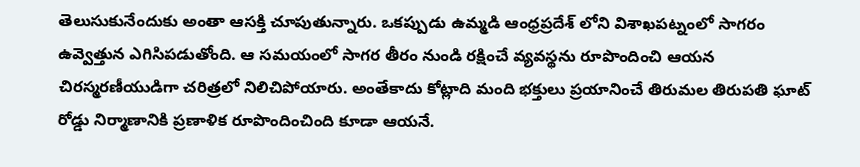తెలుసుకునేందుకు అంతా ఆసక్తి చూపుతున్నారు. ఒకప్పుడు ఉమ్మడి ఆంధ్రప్రదేశ్ లోని విశాఖపట్నంలో సాగరం ఉవ్వెత్తున ఎగిసిపడుతోంది. ఆ సమయంలో సాగర తీరం నుండి రక్షించే వ్యవస్థను రూపొందించి ఆయన చిరస్మరణీయుడిగా చరిత్రలో నిలిచిపోయారు. అంతేకాదు కోట్లాది మంది భక్తులు ప్రయానించే తిరుమల తిరుపతి ఘాట్ రోడ్డు నిర్మాణానికి ప్రణాళిక రూపొందించింది కూడా ఆయనే.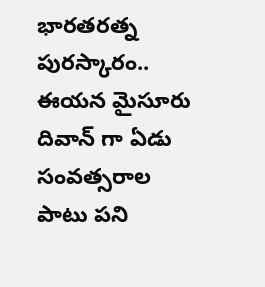భారతరత్న పురస్కారం..
ఈయన మైసూరు దివాన్ గా ఏడు సంవత్సరాల పాటు పని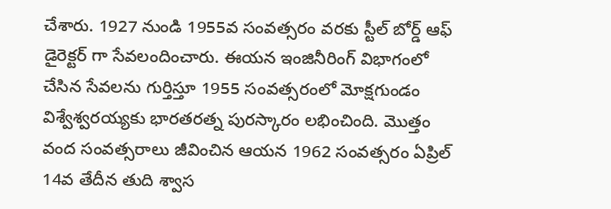చేశారు. 1927 నుండి 1955వ సంవత్సరం వరకు స్టీల్ బోర్డ్ ఆఫ్ డైరెక్టర్ గా సేవలందించారు. ఈయన ఇంజినీరింగ్ విభాగంలో చేసిన సేవలను గుర్తిస్తూ 1955 సంవత్సరంలో మోక్షగుండం విశ్వేశ్వరయ్యకు భారతరత్న పురస్కారం లభించింది. మొత్తం వంద సంవత్సరాలు జీవించిన ఆయన 1962 సంవత్సరం ఏప్రిల్ 14వ తేదీన తుది శ్వాస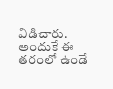విడిచారు. అందుకే ఈ తరంలో ఉండే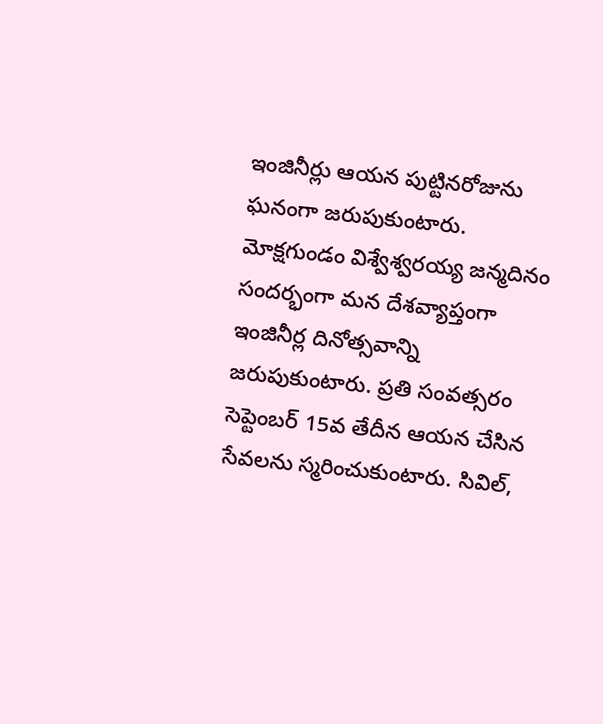ఇంజినీర్లు ఆయన పుట్టినరోజును ఘనంగా జరుపుకుంటారు.
మోక్షగుండం విశ్వేశ్వరయ్య జన్మదినం సందర్భంగా మన దేశవ్యాప్తంగా ఇంజినీర్ల దినోత్సవాన్ని జరుపుకుంటారు. ప్రతి సంవత్సరం సెప్టెంబర్ 15వ తేదీన ఆయన చేసిన సేవలను స్మరించుకుంటారు. సివిల్,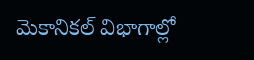మెకానికల్ విభాగాల్లో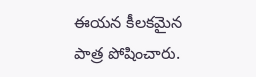ఈయన కీలకమైన పాత్ర పోషించారు.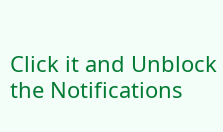Click it and Unblock the Notifications